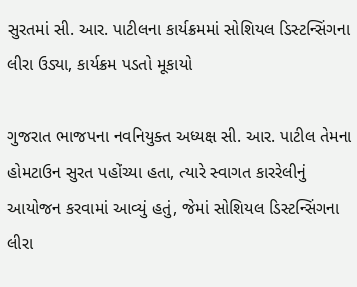સુરતમાં સી. આર. પાટીલના કાર્યક્રમમાં સોશિયલ ડિસ્ટન્સિંગના લીરા ઉડ્યા, કાર્યક્રમ પડતો મૂકાયો

ગુજરાત ભાજપના નવનિયુક્ત અધ્યક્ષ સી. આર. પાટીલ તેમના હોમટાઉન સુરત પહોંચ્યા હતા, ત્યારે સ્વાગત કારરેલીનું આયોજન કરવામાં આવ્યું હતું, જેમાં સોશિયલ ડિસ્ટન્સિંગના લીરા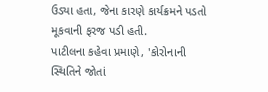ઉડ્યા હતા, જેના કારણે કાર્યક્રમને પડતો મૂકવાની ફરજ પડી હતી.
પાટીલના કહેવા પ્રમાણે, 'કોરોનાની સ્થિતિને જોતાં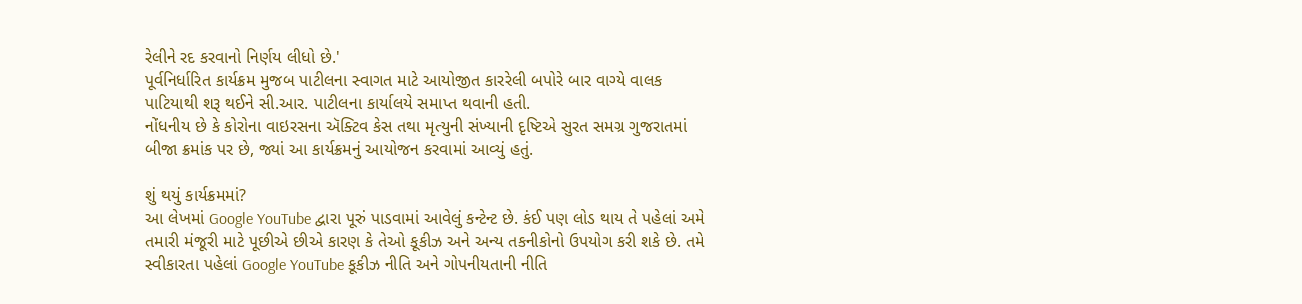રેલીને રદ કરવાનો નિર્ણય લીધો છે.'
પૂર્વનિર્ધારિત કાર્યક્રમ મુજબ પાટીલના સ્વાગત માટે આયોજીત કારરેલી બપોરે બાર વાગ્યે વાલક પાટિયાથી શરૂ થઈને સી.આર. પાટીલના કાર્યાલયે સમાપ્ત થવાની હતી.
નોંધનીય છે કે કોરોના વાઇરસના ઍક્ટિવ કેસ તથા મૃત્યુની સંખ્યાની દૃષ્ટિએ સુરત સમગ્ર ગુજરાતમાં બીજા ક્રમાંક પર છે, જ્યાં આ કાર્યક્રમનું આયોજન કરવામાં આવ્યું હતું.

શું થયું કાર્યક્રમમાં?
આ લેખમાં Google YouTube દ્વારા પૂરું પાડવામાં આવેલું કન્ટેન્ટ છે. કંઈ પણ લોડ થાય તે પહેલાં અમે તમારી મંજૂરી માટે પૂછીએ છીએ કારણ કે તેઓ કૂકીઝ અને અન્ય તકનીકોનો ઉપયોગ કરી શકે છે. તમે સ્વીકારતા પહેલાં Google YouTube કૂકીઝ નીતિ અને ગોપનીયતાની નીતિ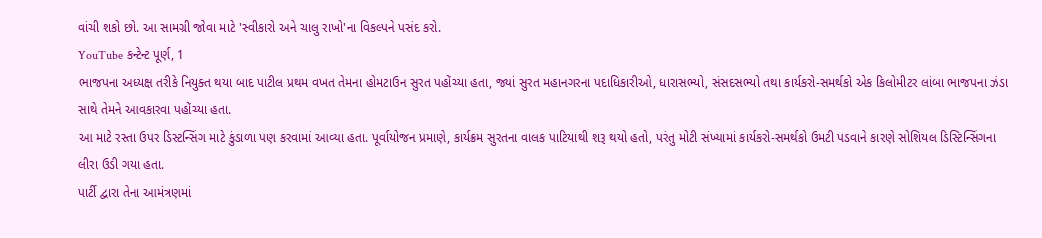વાંચી શકો છો. આ સામગ્રી જોવા માટે 'સ્વીકારો અને ચાલુ રાખો'ના વિકલ્પને પસંદ કરો.
YouTube કન્ટેન્ટ પૂર્ણ, 1
ભાજપના અધ્યક્ષ તરીકે નિયુક્ત થયા બાદ પાટીલ પ્રથમ વખત તેમના હોમટાઉન સુરત પહોંચ્યા હતા, જ્યાં સુરત મહાનગરના પદાધિકારીઓ, ધારાસભ્યો, સંસદસભ્યો તથા કાર્યકરો-સમર્થકો એક કિલોમીટર લાંબા ભાજપના ઝંડા સાથે તેમને આવકારવા પહોંચ્યા હતા.
આ માટે રસ્તા ઉપર ડિસ્ટન્સિંગ માટે કુંડાળા પણ કરવામાં આવ્યા હતા. પૂર્વાયોજન પ્રમાણે, કાર્યક્રમ સુરતના વાલક પાટિયાથી શરૂ થયો હતો, પરંતુ મોટી સંખ્યામાં કાર્યકરો-સમર્થકો ઉમટી પડવાને કારણે સોશિયલ ડિસ્ટિન્સિંગના લીરા ઉડી ગયા હતા.
પાર્ટી દ્વારા તેના આમંત્રણમાં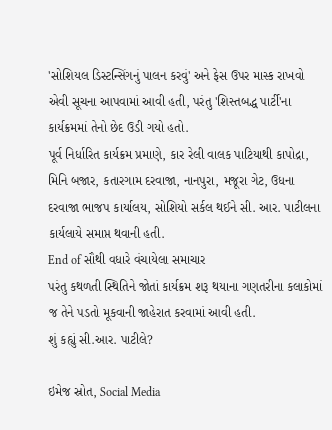'સોશિયલ ડિસ્ટન્સિંગનું પાલન કરવું' અને ફેસ ઉપર માસ્ક રાખવો એવી સૂચના આપવામાં આવી હતી, પરંતુ 'શિસ્તબદ્ધ પાર્ટી'ના કાર્યક્રમમાં તેનો છેદ ઉડી ગયો હતો.
પૂર્વ નિર્ધારિત કાર્યક્રમ પ્રમાણે, કાર રેલી વાલક પાટિયાથી કાપોદ્રા, મિનિ બજાર, કતારગામ દરવાજા, નાનપુરા, મજૂરા ગેટ, ઉધના દરવાજા ભાજપ કાર્યાલય, સોશિયો સર્કલ થઈને સી. આર. પાટીલના કાર્યલાયે સમાપ્ત થવાની હતી.
End of સૌથી વધારે વંચાયેલા સમાચાર
પરંતુ કથળતી સ્થિતિને જોતાં કાર્યક્રમ શરૂ થયાના ગણતરીના કલાકોમાં જ તેને પડતો મૂકવાની જાહેરાત કરવામાં આવી હતી.
શું કહ્યું સી.આર. પાટીલે?

ઇમેજ સ્રોત, Social Media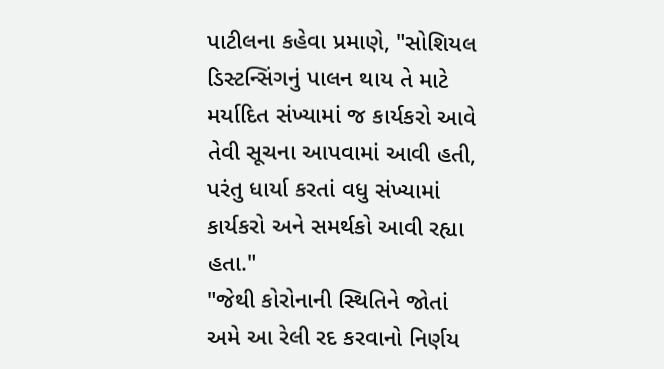પાટીલના કહેવા પ્રમાણે, "સોશિયલ ડિસ્ટન્સિંગનું પાલન થાય તે માટે મર્યાદિત સંખ્યામાં જ કાર્યકરો આવે તેવી સૂચના આપવામાં આવી હતી, પરંતુ ધાર્યા કરતાં વધુ સંખ્યામાં કાર્યકરો અને સમર્થકો આવી રહ્યા હતા."
"જેથી કોરોનાની સ્થિતિને જોતાં અમે આ રેલી રદ કરવાનો નિર્ણય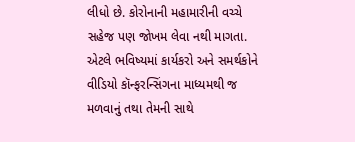લીધો છે. કોરોનાની મહામારીની વચ્ચે સહેજ પણ જોખમ લેવા નથી માગતા. એટલે ભવિષ્યમાં કાર્યકરો અને સમર્થકોને વીડિયો કૉન્ફરન્સિંગના માધ્યમથી જ મળવાનું તથા તેમની સાથે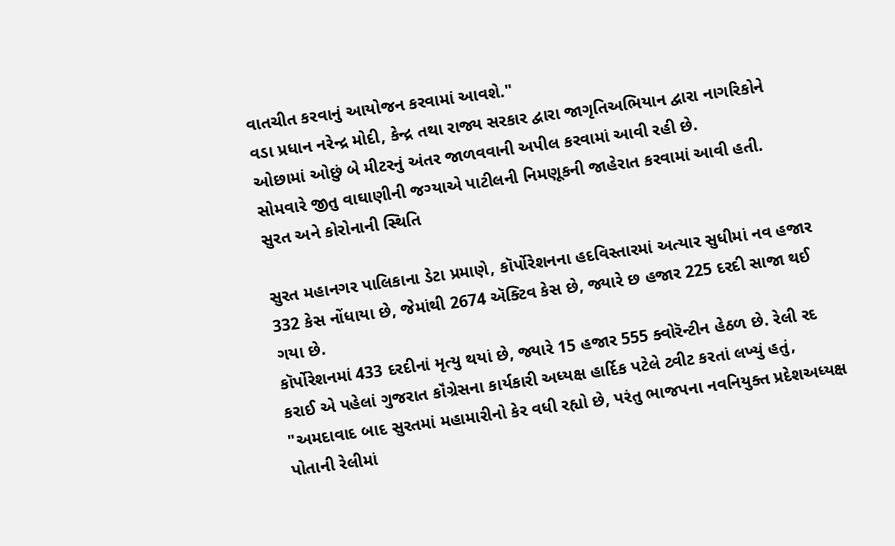વાતચીત કરવાનું આયોજન કરવામાં આવશે."
વડા પ્રધાન નરેન્દ્ર મોદી, કેન્દ્ર તથા રાજ્ય સરકાર દ્વારા જાગૃતિઅભિયાન દ્વારા નાગરિકોને ઓછામાં ઓછું બે મીટરનું અંતર જાળવવાની અપીલ કરવામાં આવી રહી છે.
સોમવારે જીતુ વાઘાણીની જગ્યાએ પાટીલની નિમણૂકની જાહેરાત કરવામાં આવી હતી.
સુરત અને કોરોનાની સ્થિતિ

સુરત મહાનગર પાલિકાના ડેટા પ્રમાણે, કૉર્પોરેશનના હદવિસ્તારમાં અત્યાર સુધીમાં નવ હજાર 332 કેસ નોંધાયા છે, જેમાંથી 2674 ઍક્ટિવ કેસ છે, જ્યારે છ હજાર 225 દરદી સાજા થઈ ગયા છે.
કૉર્પોરેશનમાં 433 દરદીનાં મૃત્યુ થયાં છે, જ્યારે 15 હજાર 555 ક્વોરૅન્ટીન હેઠળ છે. રેલી રદ કરાઈ એ પહેલાં ગુજરાત કૉંગ્રેસના કાર્યકારી અધ્યક્ષ હાર્દિક પટેલે ટ્વીટ કરતાં લખ્યું હતું, "અમદાવાદ બાદ સુરતમાં મહામારીનો કેર વધી રહ્યો છે, પરંતુ ભાજપના નવનિયુક્ત પ્રદેશઅધ્યક્ષ પોતાની રેલીમાં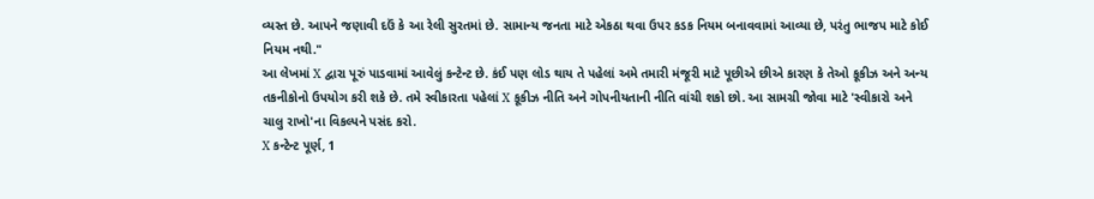વ્યસ્ત છે. આપને જણાવી દઉં કે આ રેલી સુરતમાં છે. સામાન્ય જનતા માટે એકઠા થવા ઉપર કડક નિયમ બનાવવામાં આવ્યા છે, પરંતુ ભાજપ માટે કોઈ નિયમ નથી."
આ લેખમાં X દ્વારા પૂરું પાડવામાં આવેલું કન્ટેન્ટ છે. કંઈ પણ લોડ થાય તે પહેલાં અમે તમારી મંજૂરી માટે પૂછીએ છીએ કારણ કે તેઓ કૂકીઝ અને અન્ય તકનીકોનો ઉપયોગ કરી શકે છે. તમે સ્વીકારતા પહેલાં X કૂકીઝ નીતિ અને ગોપનીયતાની નીતિ વાંચી શકો છો. આ સામગ્રી જોવા માટે 'સ્વીકારો અને ચાલુ રાખો'ના વિકલ્પને પસંદ કરો.
X કન્ટેન્ટ પૂર્ણ, 1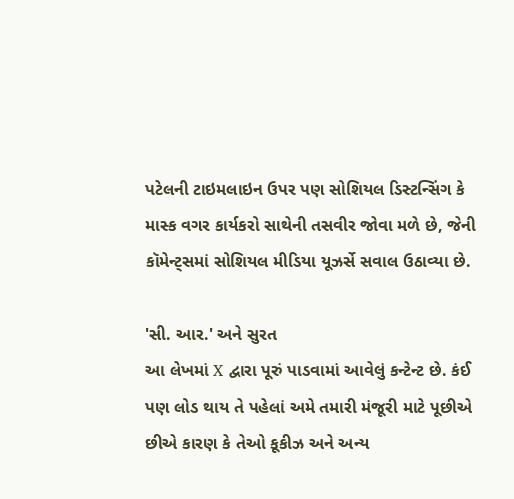પટેલની ટાઇમલાઇન ઉપર પણ સોશિયલ ડિસ્ટન્સિંગ કે માસ્ક વગર કાર્યકરો સાથેની તસવીર જોવા મળે છે, જેની કૉમેન્ટ્સમાં સોશિયલ મીડિયા યૂઝર્સે સવાલ ઉઠાવ્યા છે.

'સી. આર.' અને સુરત
આ લેખમાં X દ્વારા પૂરું પાડવામાં આવેલું કન્ટેન્ટ છે. કંઈ પણ લોડ થાય તે પહેલાં અમે તમારી મંજૂરી માટે પૂછીએ છીએ કારણ કે તેઓ કૂકીઝ અને અન્ય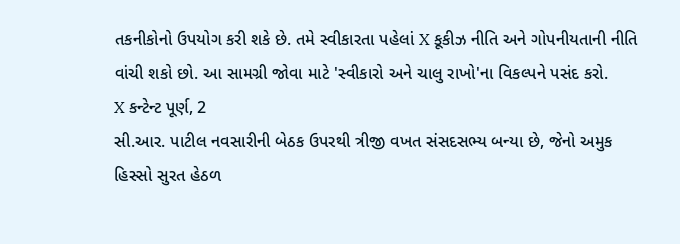તકનીકોનો ઉપયોગ કરી શકે છે. તમે સ્વીકારતા પહેલાં X કૂકીઝ નીતિ અને ગોપનીયતાની નીતિ વાંચી શકો છો. આ સામગ્રી જોવા માટે 'સ્વીકારો અને ચાલુ રાખો'ના વિકલ્પને પસંદ કરો.
X કન્ટેન્ટ પૂર્ણ, 2
સી.આર. પાટીલ નવસારીની બેઠક ઉપરથી ત્રીજી વખત સંસદસભ્ય બન્યા છે, જેનો અમુક હિસ્સો સુરત હેઠળ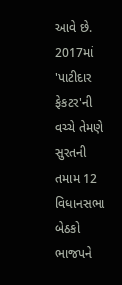આવે છે.
2017માં 'પાટીદાર ફેકટર'ની વચ્ચે તેમણે સુરતની તમામ 12 વિધાનસભા બેઠકો ભાજપને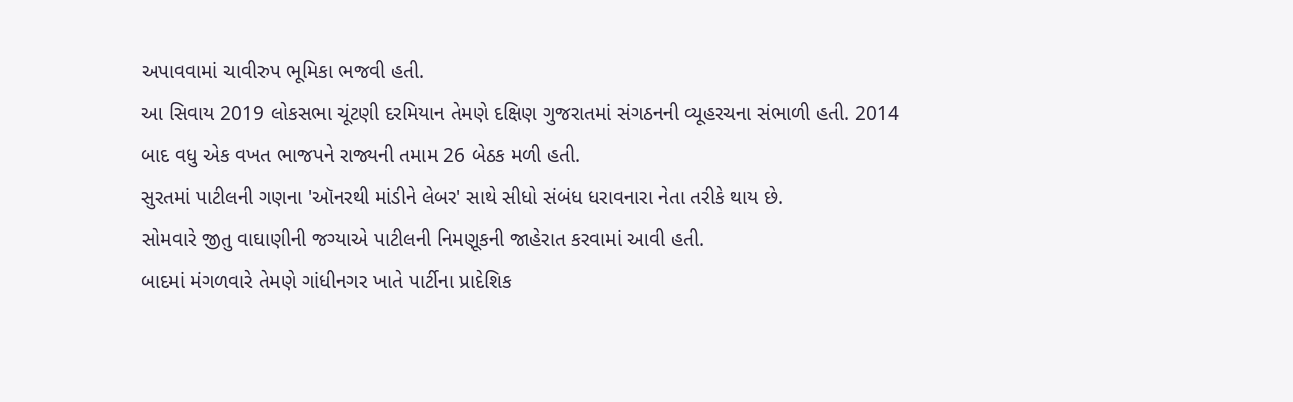અપાવવામાં ચાવીરુપ ભૂમિકા ભજવી હતી.
આ સિવાય 2019 લોકસભા ચૂંટણી દરમિયાન તેમણે દક્ષિણ ગુજરાતમાં સંગઠનની વ્યૂહરચના સંભાળી હતી. 2014 બાદ વધુ એક વખત ભાજપને રાજ્યની તમામ 26 બેઠક મળી હતી.
સુરતમાં પાટીલની ગણના 'ઑનરથી માંડીને લેબર' સાથે સીધો સંબંધ ધરાવનારા નેતા તરીકે થાય છે.
સોમવારે જીતુ વાઘાણીની જગ્યાએ પાટીલની નિમણૂકની જાહેરાત કરવામાં આવી હતી.
બાદમાં મંગળવારે તેમણે ગાંધીનગર ખાતે પાર્ટીના પ્રાદેશિક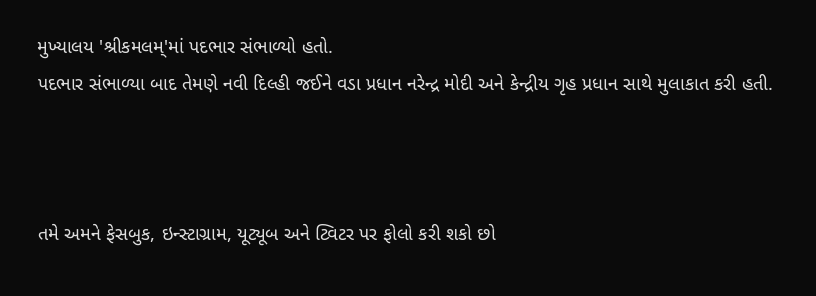મુખ્યાલય 'શ્રીકમલમ્'માં પદભાર સંભાળ્યો હતો.
પદભાર સંભાળ્યા બાદ તેમણે નવી દિલ્હી જઈને વડા પ્રધાન નરેન્દ્ર મોદી અને કેન્દ્રીય ગૃહ પ્રધાન સાથે મુલાકાત કરી હતી.



તમે અમને ફેસબુક, ઇન્સ્ટાગ્રામ, યૂટ્યૂબ અને ટ્વિટર પર ફોલો કરી શકો છો